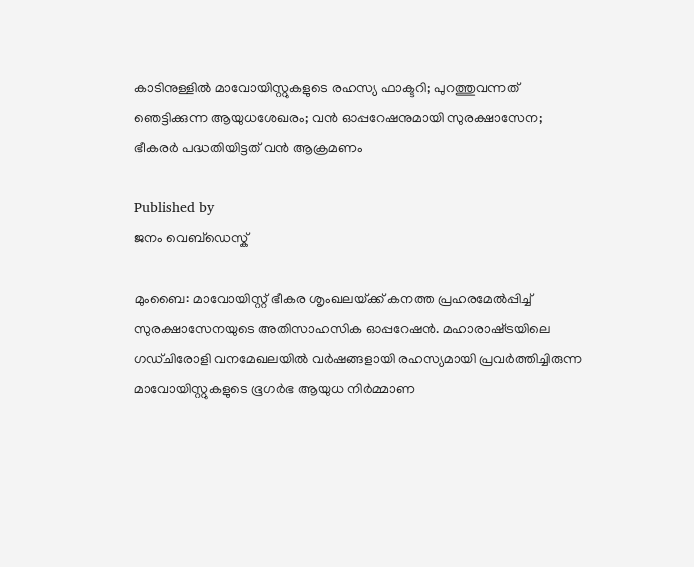കാടിനുള്ളിൽ മാവോയിസ്റ്റുകളുടെ രഹസ്യ ഫാക്ടറി; പുറത്തുവന്നത് ഞെട്ടിക്കുന്ന ആയുധശേഖരം; വൻ ഓപ്പറേഷനുമായി സുരക്ഷാസേന; ഭീകരർ പദ്ധതിയിട്ടത് വൻ ആക്രമണം

Published by
ജനം വെബ്‌ഡെസ്ക്

മുംബൈ: മാവോയിസ്റ്റ് ഭീകര ശൃംഖലയ്‌ക്ക് കനത്ത പ്രഹരമേൽപ്പിച്ച് സുരക്ഷാസേനയുടെ അതിസാഹസിക ഓപ്പറേഷൻ. മഹാരാഷ്‌ട്രയിലെ ഗഡ്ചിരോളി വനമേഖലയിൽ വർഷങ്ങളായി രഹസ്യമായി പ്രവർത്തിച്ചിരുന്ന മാവോയിസ്റ്റുകളുടെ ഭൂഗർഭ ആയുധ നിർമ്മാണ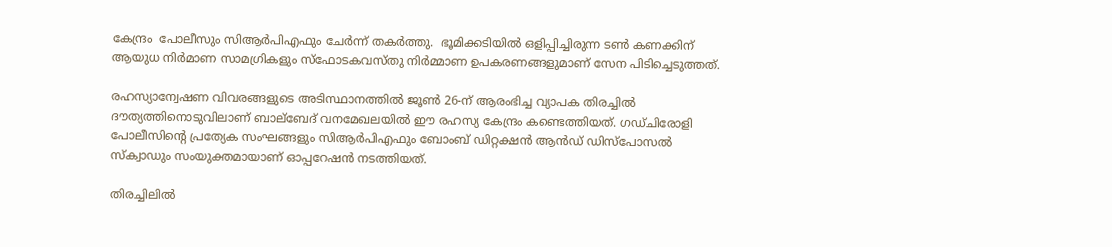കേന്ദ്രം  പോലീസും സിആർപിഎഫും ചേർന്ന് തകർത്തു.  ഭൂമിക്കടിയിൽ ഒളിപ്പിച്ചിരുന്ന ടൺ കണക്കിന് ആയുധ നിർമാണ സാമഗ്രികളും സ്‌ഫോടകവസ്തു നിർമ്മാണ ഉപകരണങ്ങളുമാണ് സേന പിടിച്ചെടുത്തത്.

രഹസ്യാന്വേഷണ വിവരങ്ങളുടെ അടിസ്ഥാനത്തിൽ ജൂൺ 26-ന് ആരംഭിച്ച വ്യാപക തിരച്ചിൽ ദൗത്യത്തിനൊടുവിലാണ് ബാല്ബേദ് വനമേഖലയിൽ ഈ രഹസ്യ കേന്ദ്രം കണ്ടെത്തിയത്. ഗഡ്ചിരോളി പോലീസിന്റെ പ്രത്യേക സംഘങ്ങളും സിആർപിഎഫും ബോംബ് ഡിറ്റക്ഷൻ ആൻഡ് ഡിസ്പോസൽ സ്ക്വാഡും സംയുക്തമായാണ് ഓപ്പറേഷൻ നടത്തിയത്.

തിരച്ചിലിൽ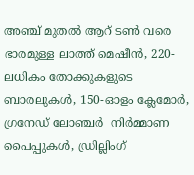അഞ്ച് മുതൽ ആറ് ടൺ വരെ ഭാരമുള്ള ലാത്ത് മെഷീൻ, 220-ലധികം തോക്കുകളുടെ ബാരലുകൾ, 150-ഓളം ക്ലേമോർ, ഗ്രനേഡ് ലോഞ്ചർ  നിർമ്മാണ പൈപ്പുകൾ, ഡ്രില്ലിംഗ്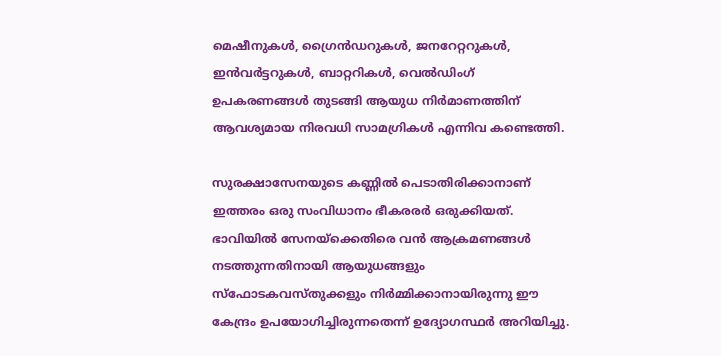മെഷീനുകൾ, ഗ്രൈൻഡറുകൾ, ജനറേറ്ററുകൾ, ഇൻവർട്ടറുകൾ, ബാറ്ററികൾ, വെൽഡിംഗ് ഉപകരണങ്ങൾ തുടങ്ങി ആയുധ നിർമാണത്തിന് ആവശ്യമായ നിരവധി സാമഗ്രികൾ എന്നിവ കണ്ടെത്തി.

സുരക്ഷാസേനയുടെ കണ്ണിൽ പെടാതിരിക്കാനാണ് ഇത്തരം ഒരു സംവിധാനം ഭീകരരർ ഒരുക്കിയത്. ഭാവിയിൽ സേനയ്‌ക്കെതിരെ വൻ ആക്രമണങ്ങൾ നടത്തുന്നതിനായി ആയുധങ്ങളും സ്‌ഫോടകവസ്തുക്കളും നിർമ്മിക്കാനായിരുന്നു ഈ കേന്ദ്രം ഉപയോഗിച്ചിരുന്നതെന്ന് ഉദ്യോഗസ്ഥർ അറിയിച്ചു.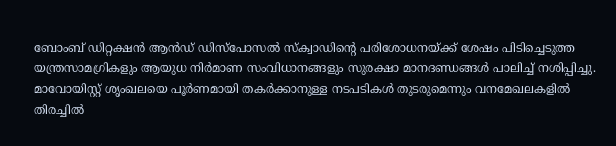ബോംബ് ഡിറ്റക്ഷൻ ആൻഡ് ഡിസ്പോസൽ സ്ക്വാഡിന്റെ പരിശോധനയ്‌ക്ക് ശേഷം പിടിച്ചെടുത്ത യന്ത്രസാമഗ്രികളും ആയുധ നിർമാണ സംവിധാനങ്ങളും സുരക്ഷാ മാനദണ്ഡങ്ങൾ പാലിച്ച് നശിപ്പിച്ചു. മാവോയിസ്റ്റ് ശൃംഖലയെ പൂർണമായി തകർക്കാനുള്ള നടപടികൾ തുടരുമെന്നും വനമേഖലകളിൽ തിരച്ചിൽ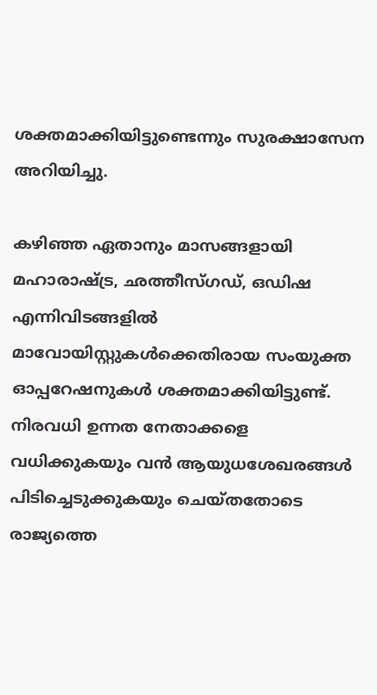ശക്തമാക്കിയിട്ടുണ്ടെന്നും സുരക്ഷാസേന അറിയിച്ചു.

കഴിഞ്ഞ ഏതാനും മാസങ്ങളായി മഹാരാഷ്‌ട്ര, ഛത്തീസ്ഗഡ്, ഒഡിഷ എന്നിവിടങ്ങളിൽ മാവോയിസ്റ്റുകൾക്കെതിരായ സംയുക്ത ഓപ്പറേഷനുകൾ ശക്തമാക്കിയിട്ടുണ്ട്. നിരവധി ഉന്നത നേതാക്കളെ വധിക്കുകയും വൻ ആയുധശേഖരങ്ങൾ പിടിച്ചെടുക്കുകയും ചെയ്തതോടെ രാജ്യത്തെ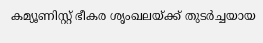കമ്യൂണിസ്റ്റ് ഭീകര ശൃംഖലയ്‌ക്ക് തുടർച്ചയായ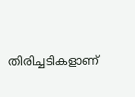തിരിച്ചടികളാണ്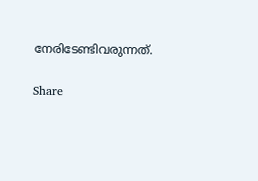നേരിടേണ്ടിവരുന്നത്.

Share